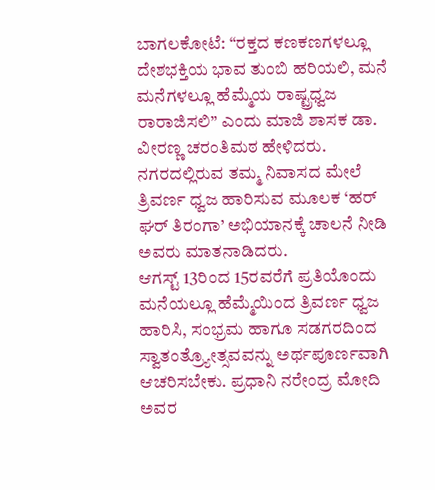ಬಾಗಲಕೋಟೆ: “ರಕ್ತದ ಕಣಕಣಗಳಲ್ಲೂ ದೇಶಭಕ್ತಿಯ ಭಾವ ತುಂಬಿ ಹರಿಯಲಿ, ಮನೆ ಮನೆಗಳಲ್ಲೂ ಹೆಮ್ಮೆಯ ರಾಷ್ಟ್ರಧ್ವಜ ರಾರಾಜಿಸಲಿ” ಎಂದು ಮಾಜಿ ಶಾಸಕ ಡಾ. ವೀರಣ್ಣ ಚರಂತಿಮಠ ಹೇಳಿದರು.
ನಗರದಲ್ಲಿರುವ ತಮ್ಮ ನಿವಾಸದ ಮೇಲೆ ತ್ರಿವರ್ಣ ಧ್ವಜ ಹಾರಿಸುವ ಮೂಲಕ ‘ಹರ್ ಘರ್ ತಿರಂಗಾ’ ಅಭಿಯಾನಕ್ಕೆ ಚಾಲನೆ ನೀಡಿ ಅವರು ಮಾತನಾಡಿದರು.
ಆಗಸ್ಟ್ 13ರಿಂದ 15ರವರೆಗೆ ಪ್ರತಿಯೊಂದು ಮನೆಯಲ್ಲೂ ಹೆಮ್ಮೆಯಿಂದ ತ್ರಿವರ್ಣ ಧ್ವಜ ಹಾರಿಸಿ, ಸಂಭ್ರಮ ಹಾಗೂ ಸಡಗರದಿಂದ ಸ್ವಾತಂತ್ರ್ಯೋತ್ಸವವನ್ನು ಅರ್ಥಪೂರ್ಣವಾಗಿ ಆಚರಿಸಬೇಕು. ಪ್ರಧಾನಿ ನರೇಂದ್ರ ಮೋದಿ ಅವರ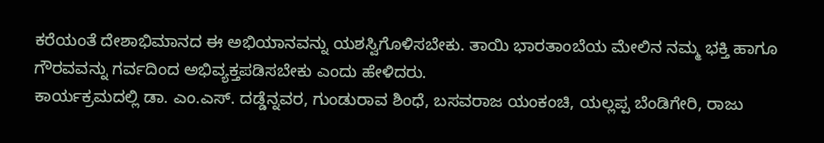ಕರೆಯಂತೆ ದೇಶಾಭಿಮಾನದ ಈ ಅಭಿಯಾನವನ್ನು ಯಶಸ್ವಿಗೊಳಿಸಬೇಕು. ತಾಯಿ ಭಾರತಾಂಬೆಯ ಮೇಲಿನ ನಮ್ಮ ಭಕ್ತಿ ಹಾಗೂ ಗೌರವವನ್ನು ಗರ್ವದಿಂದ ಅಭಿವ್ಯಕ್ತಪಡಿಸಬೇಕು ಎಂದು ಹೇಳಿದರು.
ಕಾರ್ಯಕ್ರಮದಲ್ಲಿ ಡಾ. ಎಂ.ಎಸ್. ದಡ್ಡೆನ್ನವರ, ಗುಂಡುರಾವ ಶಿಂಧೆ, ಬಸವರಾಜ ಯಂಕಂಚಿ, ಯಲ್ಲಪ್ಪ ಬೆಂಡಿಗೇರಿ, ರಾಜು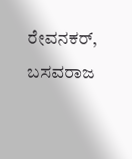ರೇವನಕರ್, ಬಸವರಾಜ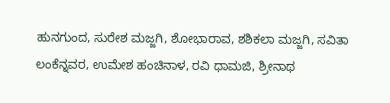ಹುನಗುಂದ, ಸುರೇಶ ಮಜ್ಜಗಿ, ಶೋಭಾರಾವ, ಶಶಿಕಲಾ ಮಜ್ಜಗಿ, ಸವಿತಾ ಲಂಕೆನ್ನವರ, ಉಮೇಶ ಹಂಚಿನಾಳ, ರವಿ ಧಾಮಜಿ, ಶ್ರೀನಾಥ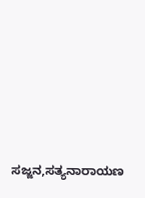ಸಜ್ಜನ,ಸತ್ಯನಾರಾಯಣ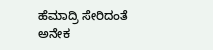ಹೆಮಾದ್ರಿ ಸೇರಿದಂತೆ ಅನೇಕ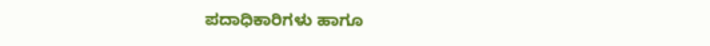ಪದಾಧಿಕಾರಿಗಳು ಹಾಗೂ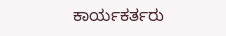ಕಾರ್ಯಕರ್ತರು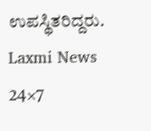ಉಪಸ್ಥಿತರಿದ್ದರು.
Laxmi News 24×7